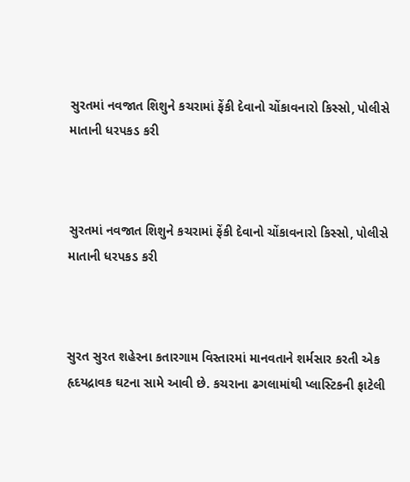સુરતમાં નવજાત શિશુને કચરામાં ફેંકી દેવાનો ચોંકાવનારો કિસ્સો, પોલીસે માતાની ધરપકડ કરી



સુરતમાં નવજાત શિશુને કચરામાં ફેંકી દેવાનો ચોંકાવનારો કિસ્સો, પોલીસે માતાની ધરપકડ કરી



સુરત સુરત શહેરના કતારગામ વિસ્તારમાં માનવતાને શર્મસાર કરતી એક હૃદયદ્રાવક ઘટના સામે આવી છે. કચરાના ઢગલામાંથી પ્લાસ્ટિકની ફાટેલી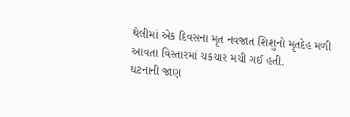થેલીમાં એક દિવસના મૃત નવજાત શિશુનો મૃતદેહ મળી આવતા વિસ્તારમાં ચકચાર મચી ગઈ હતી.
ઘટનાની જાણ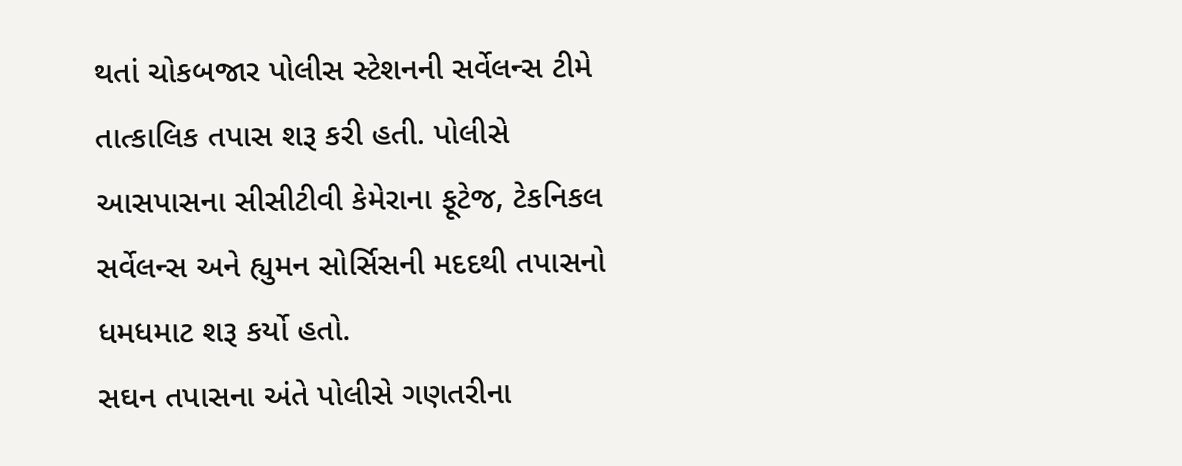થતાં ચોકબજાર પોલીસ સ્ટેશનની સર્વેલન્સ ટીમે તાત્કાલિક તપાસ શરૂ કરી હતી. પોલીસે આસપાસના સીસીટીવી કેમેરાના ફૂટેજ, ટેકનિકલ સર્વેલન્સ અને હ્યુમન સોર્સિસની મદદથી તપાસનો ધમધમાટ શરૂ કર્યો હતો.
સઘન તપાસના અંતે પોલીસે ગણતરીના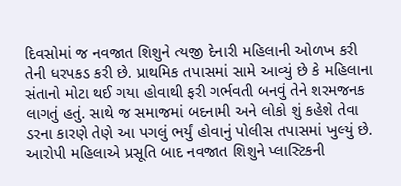દિવસોમાં જ નવજાત શિશુને ત્યજી દેનારી મહિલાની ઓળખ કરી તેની ધરપકડ કરી છે. પ્રાથમિક તપાસમાં સામે આવ્યું છે કે મહિલાના સંતાનો મોટા થઈ ગયા હોવાથી ફરી ગર્ભવતી બનવું તેને શરમજનક લાગતું હતું. સાથે જ સમાજમાં બદનામી અને લોકો શું કહેશે તેવા ડરના કારણે તેણે આ પગલું ભર્યું હોવાનું પોલીસ તપાસમાં ખુલ્યું છે.
આરોપી મહિલાએ પ્રસૂતિ બાદ નવજાત શિશુને પ્લાસ્ટિકની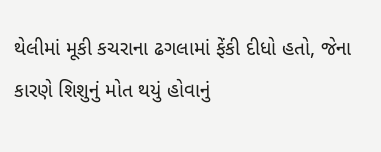થેલીમાં મૂકી કચરાના ઢગલામાં ફેંકી દીધો હતો, જેના કારણે શિશુનું મોત થયું હોવાનું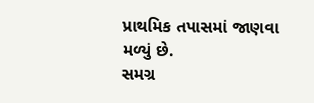પ્રાથમિક તપાસમાં જાણવા મળ્યું છે.
સમગ્ર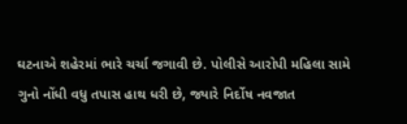ઘટનાએ શહેરમાં ભારે ચર્ચા જગાવી છે. પોલીસે આરોપી મહિલા સામે ગુનો નોંધી વધુ તપાસ હાથ ધરી છે, જ્યારે નિર્દોષ નવજાત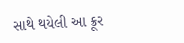સાથે થયેલી આ ક્રૂર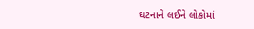ઘટનાને લઈને લોકોમાં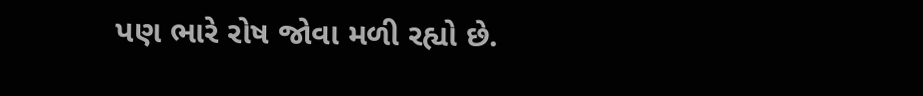પણ ભારે રોષ જોવા મળી રહ્યો છે.